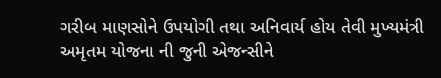ગરીબ માણસોને ઉપયોગી તથા અનિવાર્ય હોય તેવી મુખ્યમંત્રી અમૃતમ યોજના ની જુની એજન્સીને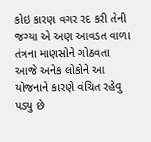કોઇ કારણ વગર રદ કરી તેની જગ્યા એ અણ આવડત વાળા તંત્રના માણસોને ગોઠવતા આજે અનેક લોકોને આ યોજનાને કારણે વંચિત રહેવુ પડ્યુ છે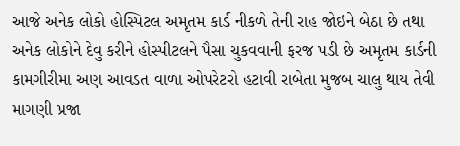આજે અનેક લોકો હોસ્પિટલ અમૃતમ કાર્ડ નીકળે તેની રાહ જોઇને બેઠા છે તથા અનેક લોકોને દેવુ કરીને હોસ્પીટલને પૈસા ચુકવવાની ફરજ પડી છે અમૃતમ કાર્ડની કામગીરીમા અણ આવડત વાળા ઓપરેટરો હટાવી રાબેતા મુજબ ચાલુ થાય તેવી માગણી પ્રજા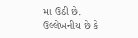મા ઉઠી છે. ઉલ્લેખનીય છે કે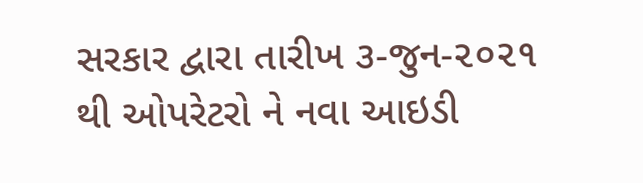સરકાર દ્વારા તારીખ ૩-જુન-૨૦૨૧ થી ઓપરેટરો ને નવા આઇડી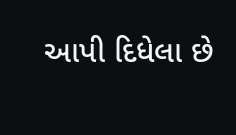આપી દિધેલા છે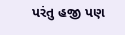પરંતુ હજી પણ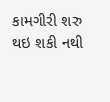કામગીરી શરુ થઇ શકી નથી